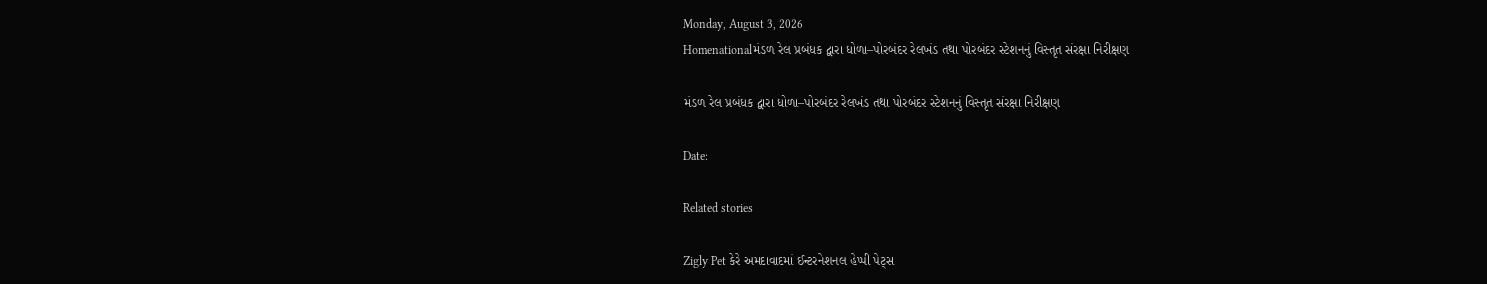Monday, August 3, 2026
Homenationalમંડળ રેલ પ્રબંધક દ્વારા ધોળા–પોરબંદર રેલખંડ તથા પોરબંદર સ્ટેશનનું વિસ્તૃત સંરક્ષા નિરીક્ષણ

મંડળ રેલ પ્રબંધક દ્વારા ધોળા–પોરબંદર રેલખંડ તથા પોરબંદર સ્ટેશનનું વિસ્તૃત સંરક્ષા નિરીક્ષણ

Date:

Related stories

Zigly Pet કેરે અમદાવાદમાં ઈન્ટરનેશનલ હેપ્પી પેટ્સ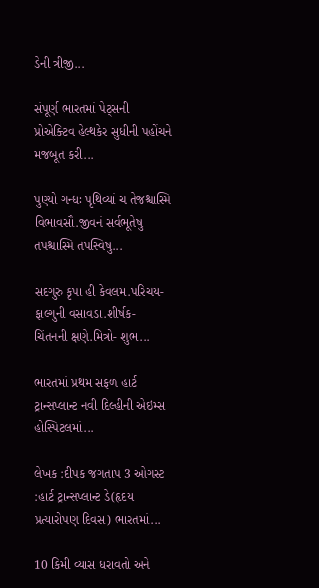ડેની ત્રીજી...

સંપૂર્ણ ભારતમાં પેટ્સની પ્રોએક્ટિવ હેલ્થકેર સુધીની પહોંચને મજબૂત કરી...

પુણ્યો ગન્ધઃ પૃથિવ્યાં ચ તેજશ્ચાસ્મિ વિભાવસૌ.જીવનં સર્વભૂતેષુ તપશ્ચાસ્મિ તપસ્વિષુ...

સદગુરુ કૃપા હી કેવલમ.પરિચય- ફાલ્ગુની વસાવડા.શીર્ષક- ચિંતનની ક્ષણે.મિત્રો- શુભ...

ભારતમાં પ્રથમ સફળ હાર્ટ ટ્રાન્સપ્લાન્ટ નવી દિલ્હીની એઇમ્સ હોસ્પિટલમાં...

લેખક :દીપક જગતાપ 3 ઓગસ્ટ :હાર્ટ ટ્રાન્સપ્લાન્ટ ડે(હૃદય પ્રત્યારોપણ દિવસ) ભારતમાં...

10 કિમી વ્યાસ ધરાવતો અને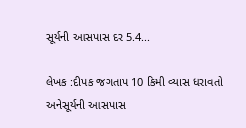સૂર્યની આસપાસ દર 5.4...

લેખક :દીપક જગતાપ 10 કિમી વ્યાસ ધરાવતો અનેસૂર્યની આસપાસ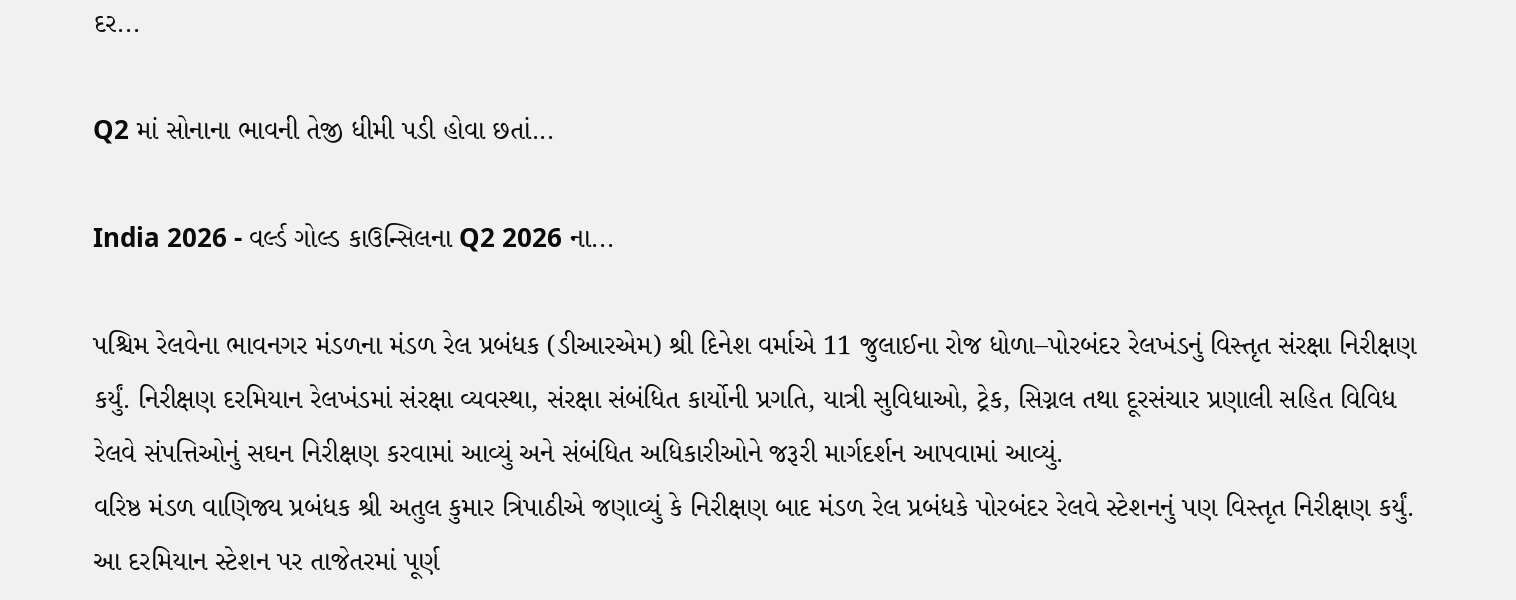દર...

Q2 માં સોનાના ભાવની તેજી ધીમી પડી હોવા છતાં...

India 2026 - વર્લ્ડ ગોલ્ડ કાઉન્સિલના Q2 2026 ના...

પશ્ચિમ રેલવેના ભાવનગર મંડળના મંડળ રેલ પ્રબંધક (ડીઆરએમ) શ્રી દિનેશ વર્માએ 11 જુલાઈના રોજ ધોળા–પોરબંદર રેલખંડનું વિસ્તૃત સંરક્ષા નિરીક્ષણ કર્યું. નિરીક્ષણ દરમિયાન રેલખંડમાં સંરક્ષા વ્યવસ્થા, સંરક્ષા સંબંધિત કાર્યોની પ્રગતિ, યાત્રી સુવિધાઓ, ટ્રેક, સિગ્નલ તથા દૂરસંચાર પ્રણાલી સહિત વિવિધ રેલવે સંપત્તિઓનું સઘન નિરીક્ષણ કરવામાં આવ્યું અને સંબંધિત અધિકારીઓને જરૂરી માર્ગદર્શન આપવામાં આવ્યું.
વરિષ્ઠ મંડળ વાણિજ્ય પ્રબંધક શ્રી અતુલ કુમાર ત્રિપાઠીએ જણાવ્યું કે નિરીક્ષણ બાદ મંડળ રેલ પ્રબંધકે પોરબંદર રેલવે સ્ટેશનનું પણ વિસ્તૃત નિરીક્ષણ કર્યું. આ દરમિયાન સ્ટેશન પર તાજેતરમાં પૂર્ણ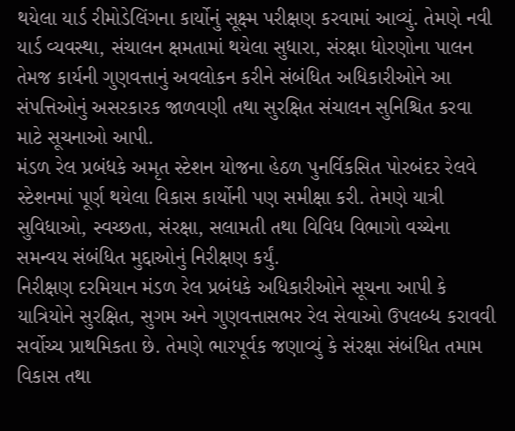થયેલા યાર્ડ રીમોડેલિંગના કાર્યોનું સૂક્ષ્મ પરીક્ષણ કરવામાં આવ્યું. તેમણે નવી યાર્ડ વ્યવસ્થા, સંચાલન ક્ષમતામાં થયેલા સુધારા, સંરક્ષા ધોરણોના પાલન તેમજ કાર્યની ગુણવત્તાનું અવલોકન કરીને સંબંધિત અધિકારીઓને આ સંપત્તિઓનું અસરકારક જાળવણી તથા સુરક્ષિત સંચાલન સુનિશ્ચિત કરવા માટે સૂચનાઓ આપી.
મંડળ રેલ પ્રબંધકે અમૃત સ્ટેશન યોજના હેઠળ પુનર્વિકસિત પોરબંદર રેલવે સ્ટેશનમાં પૂર્ણ થયેલા વિકાસ કાર્યોની પણ સમીક્ષા કરી. તેમણે યાત્રી સુવિધાઓ, સ્વચ્છતા, સંરક્ષા, સલામતી તથા વિવિધ વિભાગો વચ્ચેના સમન્વય સંબંધિત મુદ્દાઓનું નિરીક્ષણ કર્યું.
નિરીક્ષણ દરમિયાન મંડળ રેલ પ્રબંધકે અધિકારીઓને સૂચના આપી કે યાત્રિયોને સુરક્ષિત, સુગમ અને ગુણવત્તાસભર રેલ સેવાઓ ઉપલબ્ધ કરાવવી સર્વોચ્ચ પ્રાથમિકતા છે. તેમણે ભારપૂર્વક જણાવ્યું કે સંરક્ષા સંબંધિત તમામ વિકાસ તથા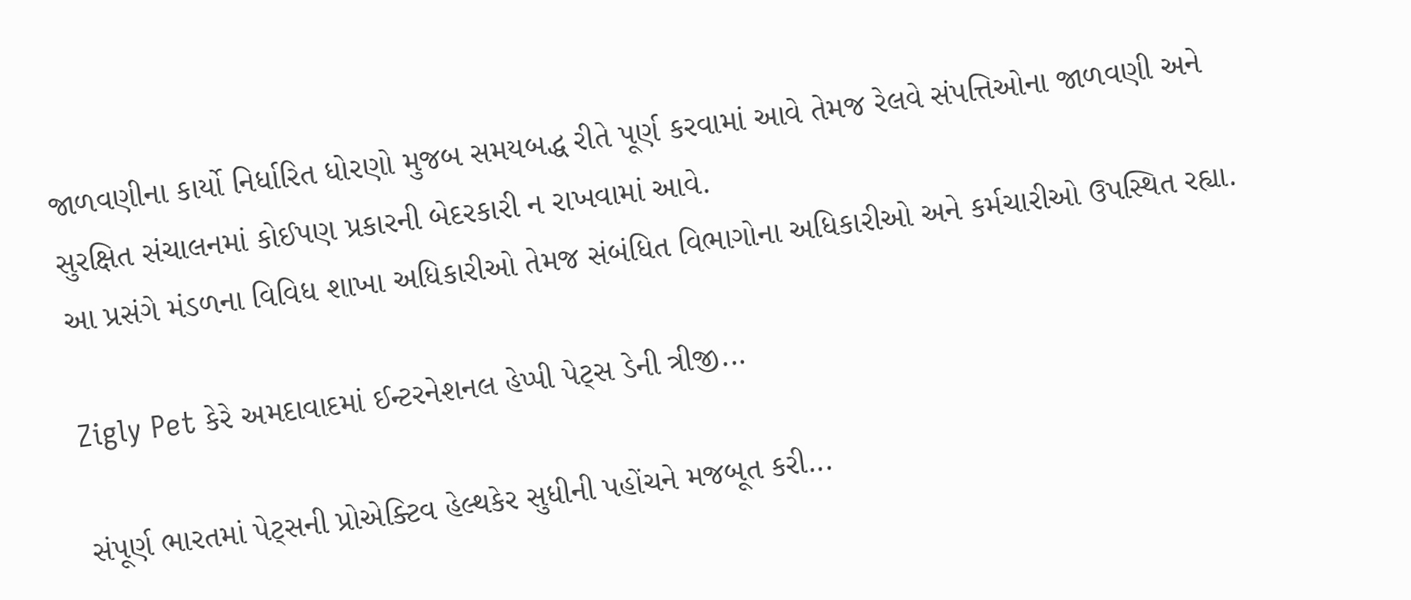જાળવણીના કાર્યો નિર્ધારિત ધોરણો મુજબ સમયબદ્ધ રીતે પૂર્ણ કરવામાં આવે તેમજ રેલવે સંપત્તિઓના જાળવણી અને સુરક્ષિત સંચાલનમાં કોઈપણ પ્રકારની બેદરકારી ન રાખવામાં આવે.
આ પ્રસંગે મંડળના વિવિધ શાખા અધિકારીઓ તેમજ સંબંધિત વિભાગોના અધિકારીઓ અને કર્મચારીઓ ઉપસ્થિત રહ્યા.

Zigly Pet કેરે અમદાવાદમાં ઈન્ટરનેશનલ હેપ્પી પેટ્સ ડેની ત્રીજી...

સંપૂર્ણ ભારતમાં પેટ્સની પ્રોએક્ટિવ હેલ્થકેર સુધીની પહોંચને મજબૂત કરી...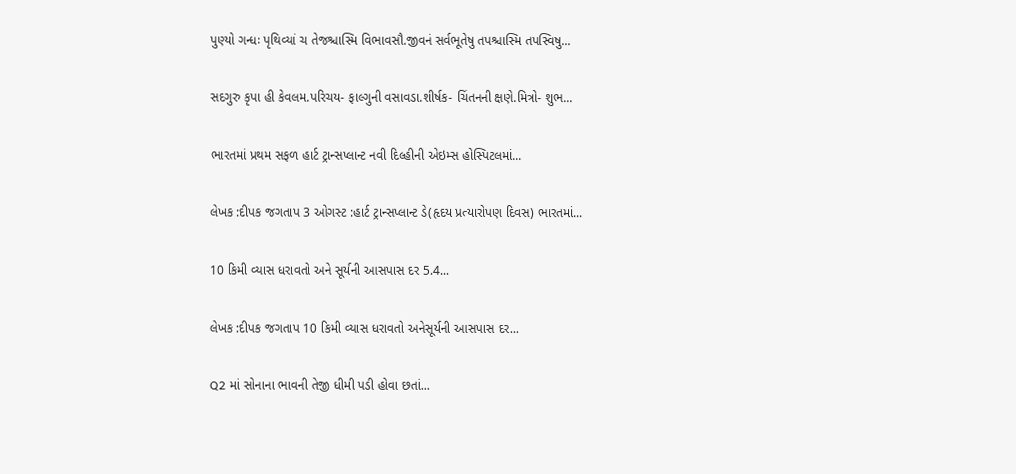પુણ્યો ગન્ધઃ પૃથિવ્યાં ચ તેજશ્ચાસ્મિ વિભાવસૌ.જીવનં સર્વભૂતેષુ તપશ્ચાસ્મિ તપસ્વિષુ...

સદગુરુ કૃપા હી કેવલમ.પરિચય- ફાલ્ગુની વસાવડા.શીર્ષક- ચિંતનની ક્ષણે.મિત્રો- શુભ...

ભારતમાં પ્રથમ સફળ હાર્ટ ટ્રાન્સપ્લાન્ટ નવી દિલ્હીની એઇમ્સ હોસ્પિટલમાં...

લેખક :દીપક જગતાપ 3 ઓગસ્ટ :હાર્ટ ટ્રાન્સપ્લાન્ટ ડે(હૃદય પ્રત્યારોપણ દિવસ) ભારતમાં...

10 કિમી વ્યાસ ધરાવતો અને સૂર્યની આસપાસ દર 5.4...

લેખક :દીપક જગતાપ 10 કિમી વ્યાસ ધરાવતો અનેસૂર્યની આસપાસ દર...

Q2 માં સોનાના ભાવની તેજી ધીમી પડી હોવા છતાં...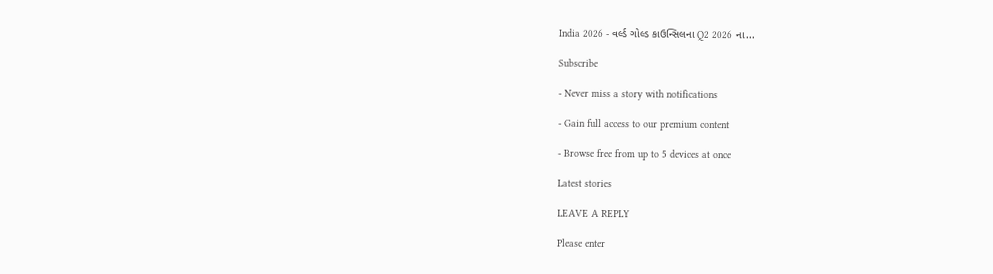India 2026 - વર્લ્ડ ગોલ્ડ કાઉન્સિલના Q2 2026 ના...

Subscribe

- Never miss a story with notifications

- Gain full access to our premium content

- Browse free from up to 5 devices at once

Latest stories

LEAVE A REPLY

Please enter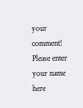your comment!
Please enter your name here